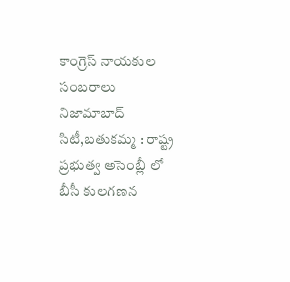కాంగ్రెస్ నాయకుల సంబరాలు
నిజామాబాద్ సిటీ,బతుకమ్మ : రాష్ట్ర ప్రభుత్వ అసెంబ్లీ లో బీసీ కులగణన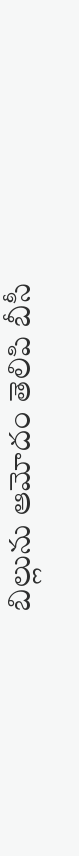బిల్లును ఆమోదం తెలిపి బీసీ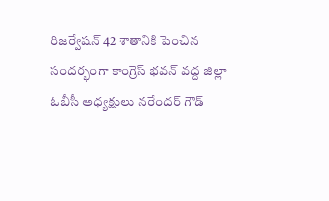రిజర్వేషన్ 42 శాతానికి పెంచిన సందర్భంగా కాంగ్రెస్ భవన్ వద్ద జిల్లా ఓబీసీ అధ్యక్షులు నరేందర్ గౌడ్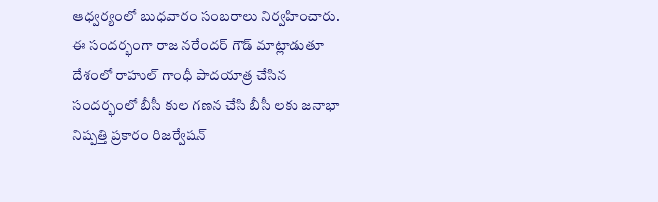ఆధ్వర్యంలో బుధవారం సంబరాలు నిర్వహించారు. ఈ సందర్భంగా రాజ నరేందర్ గౌడ్ మాట్లాడుతూ దేశంలో రాహుల్ గాంధీ పాదయాత్ర చేసిన సందర్భంలో బీసీ కుల గణన చేసి బీసీ లకు జనాభా నిష్పత్తి ప్రకారం రిజర్వేషన్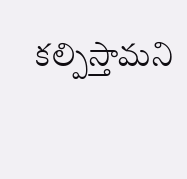కల్పిస్తామని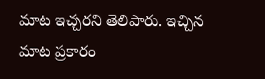మాట ఇచ్చరని తెలిపారు. ఇచ్చిన మాట ప్రకారం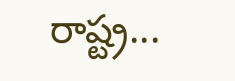రాష్ట్ర...